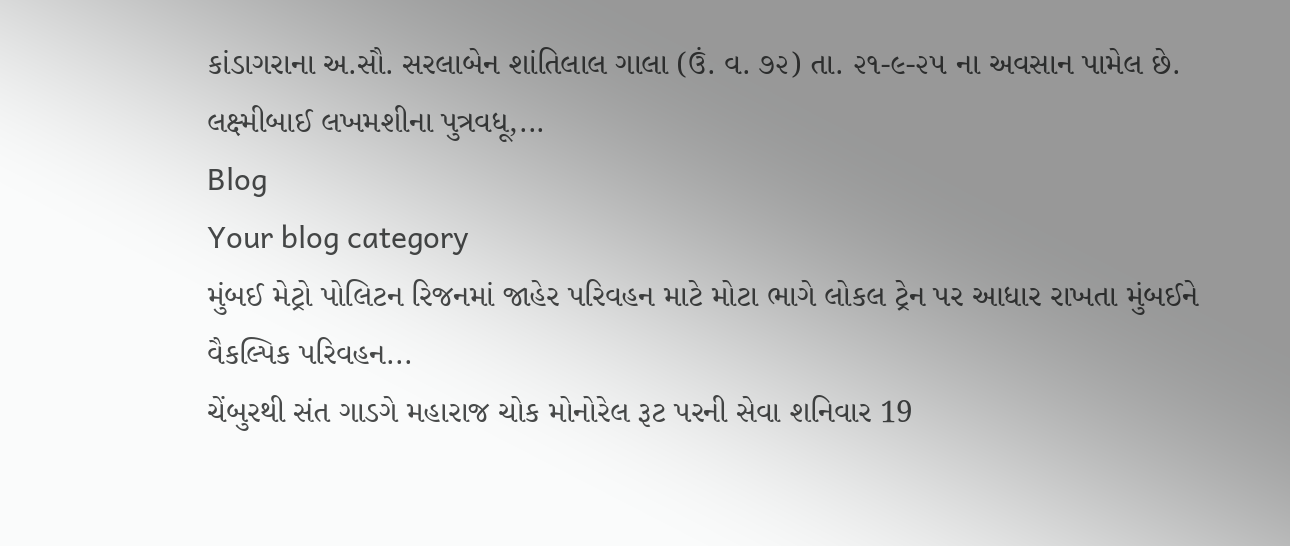કાંડાગરાના અ.સૌ. સરલાબેન શાંતિલાલ ગાલા (ઉં. વ. ૭૨) તા. ૨૧-૯-૨૫ ના અવસાન પામેલ છે. લક્ષ્મીબાઈ લખમશીના પુત્રવધૂ,...
Blog
Your blog category
મુંબઈ મેટ્રો પોલિટન રિજનમાં જાહેર પરિવહન માટે મોટા ભાગે લોકલ ટ્રેન પર આધાર રાખતા મુંબઈને વૈકલ્પિક પરિવહન...
ચેંબુરથી સંત ગાડગે મહારાજ ચોક મોનોરેલ રૂટ પરની સેવા શનિવાર 19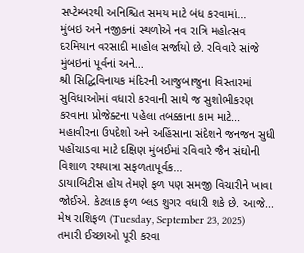સપ્ટેમ્બરથી અનિશ્ચિત સમય માટે બંધ કરવામાં...
મુંબઇ અને નજીકનાં સ્થળોએ નવ રાત્રિ મહોત્સવ દરમિયાન વરસાદી માહોલ સર્જાયો છે. રવિવારે સાંજે મુંબઇનાં પૂર્વનાં અને...
શ્રી સિદ્ધિવિનાયક મંદિરની આજુબાજુના વિસ્તારમાં સુવિધાઓમાં વધારો કરવાની સાથે જ સુશોભીકરણ કરવાના પ્રોજેક્ટના પહેલા તબક્કાના કામ માટે...
મહાવીરના ઉપદેશો અને અહિંસાના સંદેશને જનજન સુધી પહોંચાડવા માટે દક્ષિણ મુંબઈમાં રવિવારે જૈન સંઘોની વિશાળ રથયાત્રા સફળતાપૂર્વક...
ડાયાબિટીસ હોય તેમણે ફળ પણ સમજી વિચારીને ખાવા જોઈએ. કેટલાક ફળ બ્લડ શુગર વધારી શકે છે. આજે...
મેષ રાશિફળ (Tuesday, September 23, 2025) તમારી ઈચ્છાઓ પૂરી કરવા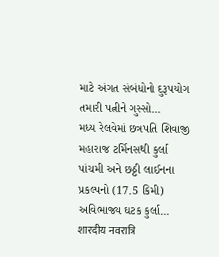માટે અંગત સંબંધોનો દુરૂપયોગ તમારી પત્નીને ગુસ્સો...
મધ્ય રેલવેમાં છત્રપતિ શિવાજી મહારાજ ટર્મિનસથી કુર્લા પાંચમી અને છઠ્ઠી લાઈનના પ્રકલ્પનો (17.5 કિમી) અવિભાજ્ય ઘટક કુર્લા...
शारदीय नवरात्रि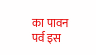का पावन पर्व इस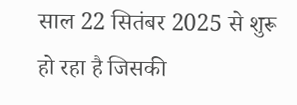साल 22 सितंबर 2025 से शुरू हो रहा है जिसकी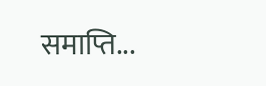समाप्ति...